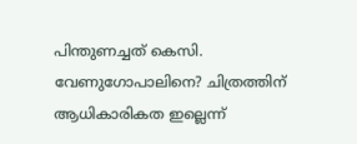പിന്തുണച്ചത് കെസി. വേണുഗോപാലിനെ? ചിത്രത്തിന് ആധികാരികത ഇല്ലെന്ന്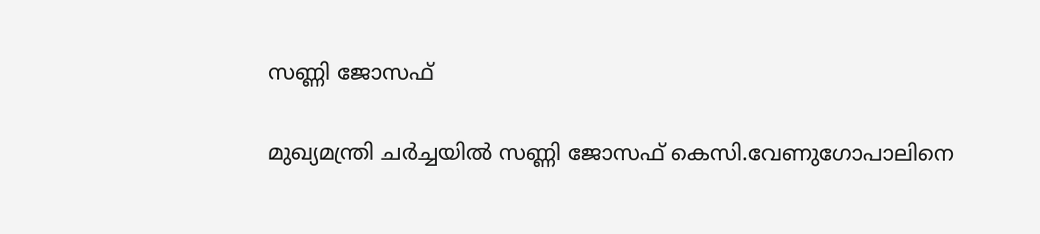സണ്ണി ജോസഫ്

മുഖ്യമന്ത്രി ചർച്ചയിൽ സണ്ണി ജോസഫ് കെസി.വേണുഗോപാലിനെ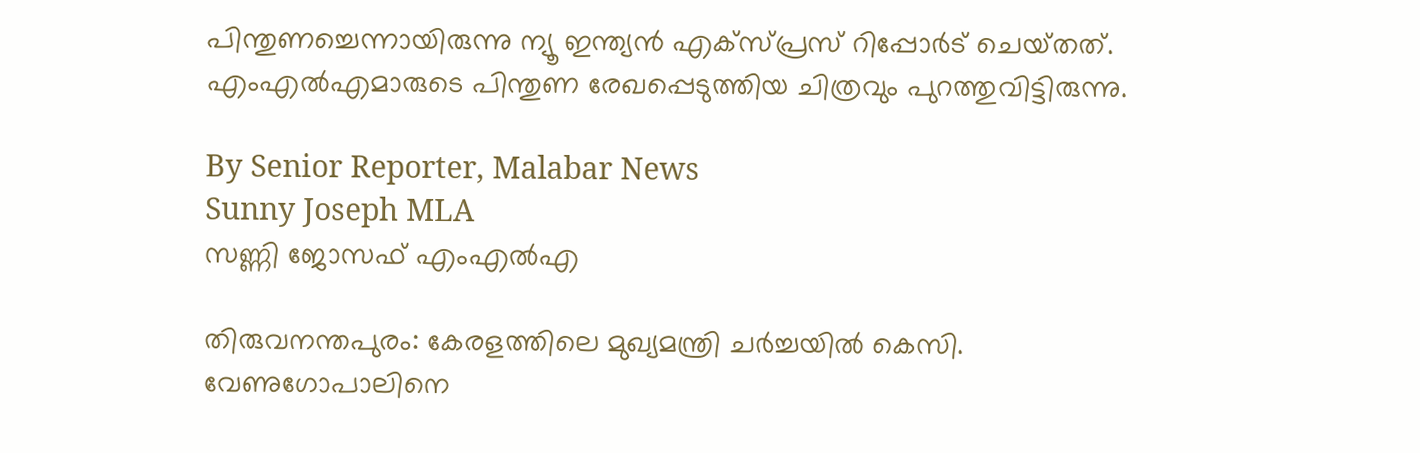പിന്തുണച്ചെന്നായിരുന്നു ന്യൂ ഇന്ത്യൻ എക്‌സ്‌പ്രസ് റിപ്പോർട് ചെയ്‌തത്‌. എംഎൽഎമാരുടെ പിന്തുണ രേഖപ്പെടുത്തിയ ചിത്രവും പുറത്തുവിട്ടിരുന്നു.

By Senior Reporter, Malabar News
Sunny Joseph MLA
സണ്ണി ജോസഫ് എംഎൽഎ

തിരുവനന്തപുരം: കേരളത്തിലെ മുഖ്യമന്ത്രി ചർച്ചയിൽ കെസി. വേണുഗോപാലിനെ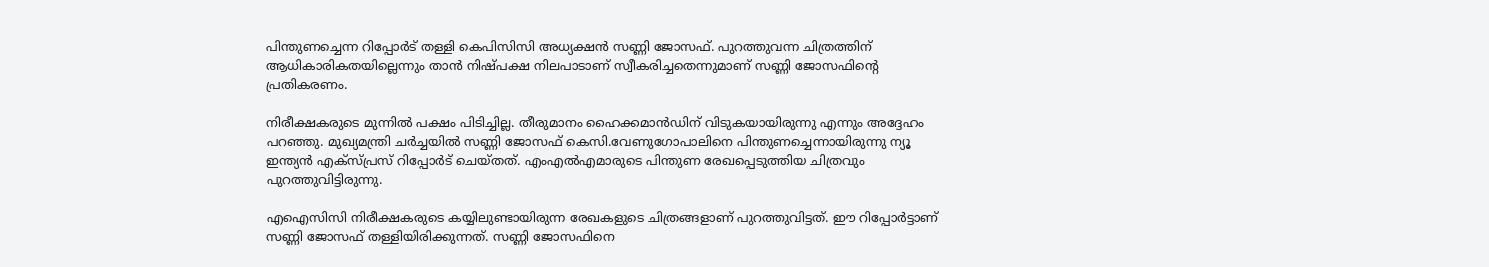പിന്തുണച്ചെന്ന റിപ്പോർട് തള്ളി കെപിസിസി അധ്യക്ഷൻ സണ്ണി ജോസഫ്. പുറത്തുവന്ന ചിത്രത്തിന് ആധികാരികതയില്ലെന്നും താൻ നിഷ്‌പക്ഷ നിലപാടാണ് സ്വീകരിച്ചതെന്നുമാണ് സണ്ണി ജോസഫിന്റെ പ്രതികരണം.

നിരീക്ഷകരുടെ മുന്നിൽ പക്ഷം പിടിച്ചില്ല. തീരുമാനം ഹൈക്കമാൻഡിന് വിടുകയായിരുന്നു എന്നും അദ്ദേഹം പറഞ്ഞു. മുഖ്യമന്ത്രി ചർച്ചയിൽ സണ്ണി ജോസഫ് കെസി.വേണുഗോപാലിനെ പിന്തുണച്ചെന്നായിരുന്നു ന്യൂ ഇന്ത്യൻ എക്‌സ്‌പ്രസ് റിപ്പോർട് ചെയ്‌തത്‌. എംഎൽഎമാരുടെ പിന്തുണ രേഖപ്പെടുത്തിയ ചിത്രവും പുറത്തുവിട്ടിരുന്നു.

എഐസിസി നിരീക്ഷകരുടെ കയ്യിലുണ്ടായിരുന്ന രേഖകളുടെ ചിത്രങ്ങളാണ് പുറത്തുവിട്ടത്. ഈ റിപ്പോർട്ടാണ് സണ്ണി ജോസഫ് തള്ളിയിരിക്കുന്നത്. സണ്ണി ജോസഫിനെ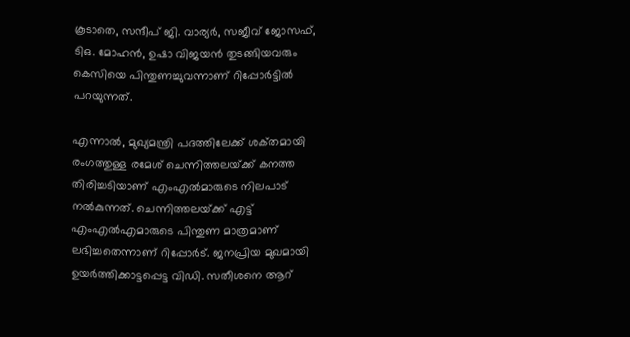കൂടാതെ, സന്ദീപ് ജി. വാര്യർ, സജീവ് ജോസഫ്, ടിഒ. മോഹൻ, ഉഷാ വിജയൻ തുടങ്ങിയവരും കെസിയെ പിന്തുണച്ചുവന്നാണ് റിപ്പോർട്ടിൽ പറയുന്നത്.

എന്നാൽ, മുഖ്യമന്ത്രി പദത്തിലേക്ക് ശക്‌തമായി രംഗത്തുള്ള രമേശ് ചെന്നിത്തലയ്‌ക്ക്‌ കനത്ത തിരിച്ചടിയാണ് എംഎൽമാരുടെ നിലപാട് നൽകുന്നത്. ചെന്നിത്തലയ്‌ക്ക്‌ എട്ട് എംഎൽഎമാരുടെ പിന്തുണ മാത്രമാണ് ലഭിച്ചതെന്നാണ് റിപ്പോർട്. ജനപ്രിയ മുഖമായി ഉയർത്തിക്കാട്ടപ്പെട്ട വിഡി. സതീശനെ ആറ്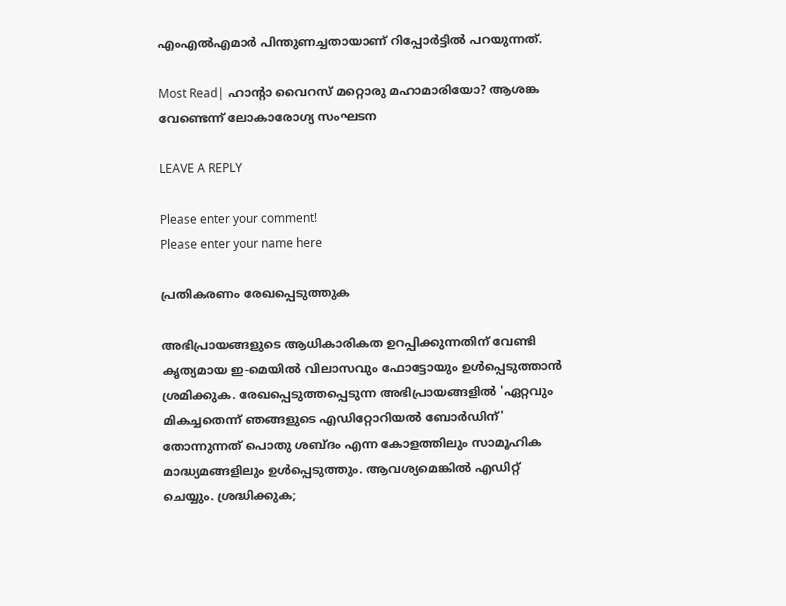എംഎൽഎമാർ പിന്തുണച്ചതായാണ് റിപ്പോർട്ടിൽ പറയുന്നത്.

Most Read| ഹാന്റാ വൈറസ് മറ്റൊരു മഹാമാരിയോ? ആശങ്ക വേണ്ടെന്ന് ലോകാരോഗ്യ സംഘടന

LEAVE A REPLY

Please enter your comment!
Please enter your name here

പ്രതികരണം രേഖപ്പെടുത്തുക

അഭിപ്രായങ്ങളുടെ ആധികാരികത ഉറപ്പിക്കുന്നതിന് വേണ്ടി കൃത്യമായ ഇ-മെയിൽ വിലാസവും ഫോട്ടോയും ഉൾപ്പെടുത്താൻ ശ്രമിക്കുക. രേഖപ്പെടുത്തപ്പെടുന്ന അഭിപ്രായങ്ങളിൽ 'ഏറ്റവും മികച്ചതെന്ന് ഞങ്ങളുടെ എഡിറ്റോറിയൽ ബോർഡിന്' തോന്നുന്നത് പൊതു ശബ്‌ദം എന്ന കോളത്തിലും സാമൂഹിക മാദ്ധ്യമങ്ങളിലും ഉൾപ്പെടുത്തും. ആവശ്യമെങ്കിൽ എഡിറ്റ് ചെയ്യും. ശ്രദ്ധിക്കുക;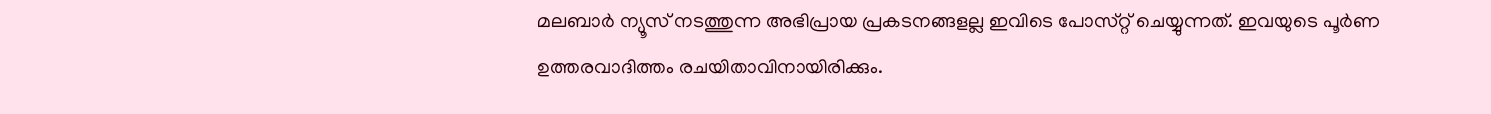മലബാർ ന്യൂസ് നടത്തുന്ന അഭിപ്രായ പ്രകടനങ്ങളല്ല ഇവിടെ പോസ്‌റ്റ് ചെയ്യുന്നത്. ഇവയുടെ പൂർണ ഉത്തരവാദിത്തം രചയിതാവിനായിരിക്കും.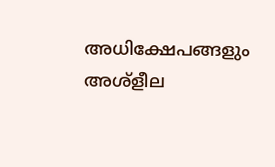അധിക്ഷേപങ്ങളും അശ്‌ളീല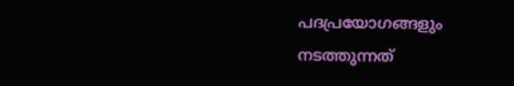പദപ്രയോഗങ്ങളും നടത്തുന്നത്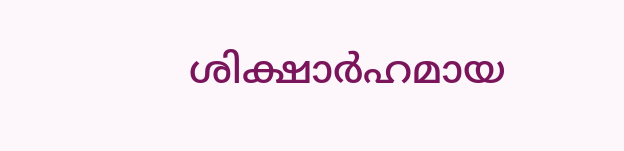ശിക്ഷാർഹമായ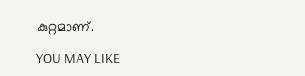കുറ്റമാണ്.

YOU MAY LIKE